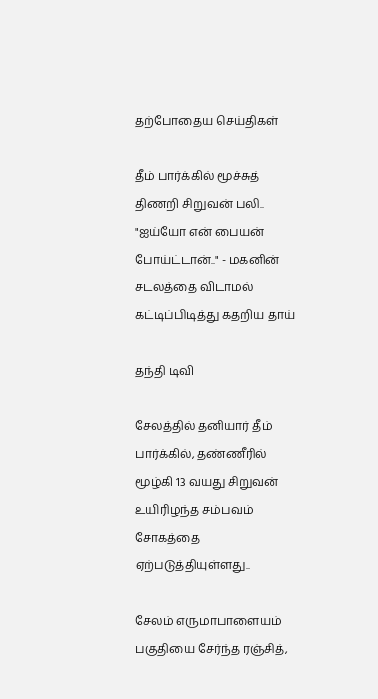தற்போதைய செய்திகள்

தீம் பார்க்கில் மூச்சுத் திணறி சிறுவன் பலி.. "ஐய்யோ என் பையன் போய்ட்டான்.." - மகனின் சடலத்தை விடாமல் கட்டிப்பிடித்து கதறிய தாய்

தந்தி டிவி

சேலத்தில் தனியார் தீம் பார்க்கில், தண்ணீரில் மூழ்கி 13 வயது சிறுவன் உயிரிழந்த சம்பவம் சோகத்தை ஏற்படுத்தியுள்ளது..

சேலம் எருமாபாளையம் பகுதியை சேர்ந்த ரஞ்சித்,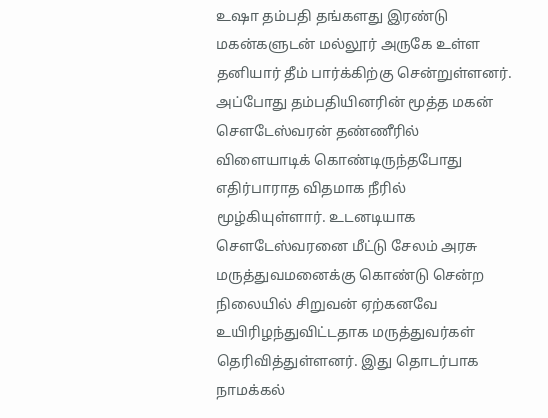உஷா தம்பதி தங்களது இரண்டு மகன்களுடன் மல்லூர் அருகே உள்ள தனியார் தீம் பார்க்கிற்கு சென்றுள்ளனர். அப்போது தம்பதியினரின் மூத்த மகன் சௌடேஸ்வரன் தண்ணீரில் விளையாடிக் கொண்டிருந்தபோது எதிர்பாராத விதமாக நீரில் மூழ்கியுள்ளார். உடனடியாக சௌடேஸ்வரனை மீட்டு சேலம் அரசு மருத்துவமனைக்கு கொண்டு சென்ற நிலையில் சிறுவன் ஏற்கனவே உயிரிழந்துவிட்டதாக மருத்துவர்கள் தெரிவித்துள்ளனர். இது தொடர்பாக நாமக்கல்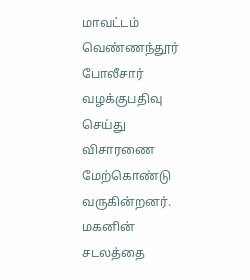மாவட்டம் வெண்ணந்தூர் போலீசார் வழக்குபதிவு செய்து விசாரணை மேற்கொண்டு வருகின்றனர். மகனின் சடலத்தை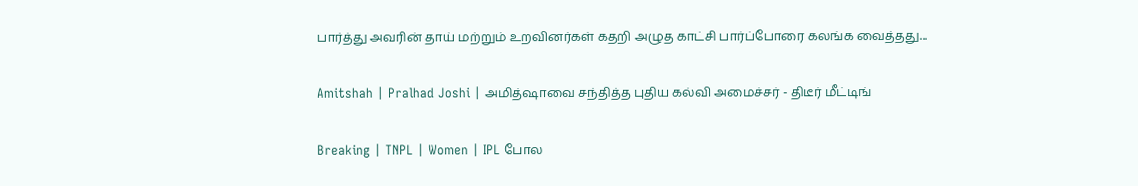பார்த்து அவரின் தாய் மற்றும் உறவினர்கள் கதறி அழுத காட்சி பார்ப்போரை கலங்க வைத்தது...

Amitshah | Pralhad Joshi | அமித்ஷாவை சந்தித்த புதிய கல்வி அமைச்சர் - திடீர் மீட்டிங்

Breaking | TNPL | Women | IPL போல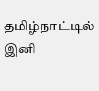தமிழ்நாட்டில் இனி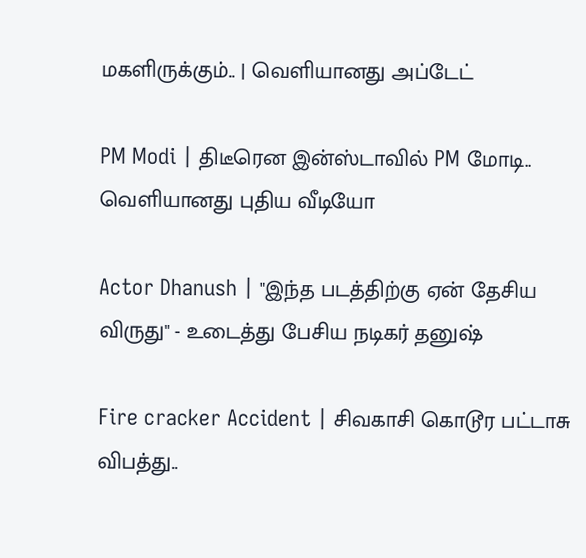மகளிருக்கும்.. | வெளியானது அப்டேட்

PM Modi | திடீரென இன்ஸ்டாவில் PM மோடி.. வெளியானது புதிய வீடியோ

Actor Dhanush | "இந்த படத்திற்கு ஏன் தேசிய விருது" - உடைத்து பேசிய நடிகர் தனுஷ்

Fire cracker Accident | சிவகாசி கொடூர பட்டாசு விபத்து..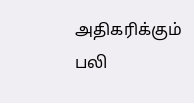அதிகரிக்கும் பலி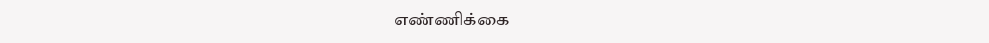எண்ணிக்கை